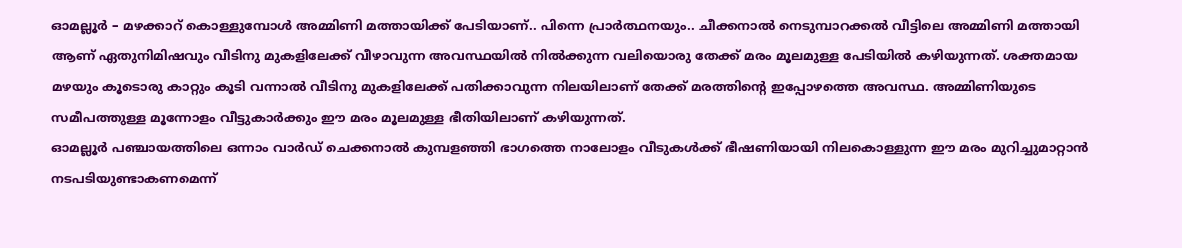ഓമല്ലൂർ – മഴക്കാറ് കൊള്ളുമ്പോൾ അമ്മിണി മത്തായിക്ക് പേടിയാണ്.. പിന്നെ പ്രാർത്ഥനയും.. ചീക്കനാൽ നെടുമ്പാറക്കൽ വീട്ടിലെ അമ്മിണി മത്തായി ആണ് ഏതുനിമിഷവും വീടിനു മുകളിലേക്ക് വീഴാവുന്ന അവസ്ഥയിൽ നിൽക്കുന്ന വലിയൊരു തേക്ക് മരം മൂലമുള്ള പേടിയിൽ കഴിയുന്നത്. ശക്തമായ മഴയും കൂടൊരു കാറ്റും കൂടി വന്നാൽ വീടിനു മുകളിലേക്ക് പതിക്കാവുന്ന നിലയിലാണ് തേക്ക് മരത്തിന്റെ ഇപ്പോഴത്തെ അവസ്ഥ. അമ്മിണിയുടെ സമീപത്തുള്ള മൂന്നോളം വീട്ടുകാർക്കും ഈ മരം മൂലമുള്ള ഭീതിയിലാണ് കഴിയുന്നത്.
ഓമല്ലൂർ പഞ്ചായത്തിലെ ഒന്നാം വാർഡ് ചെക്കനാൽ കുമ്പളഞ്ഞി ഭാഗത്തെ നാലോളം വീടുകൾക്ക് ഭീഷണിയായി നിലകൊള്ളുന്ന ഈ മരം മുറിച്ചുമാറ്റാൻ നടപടിയുണ്ടാകണമെന്ന്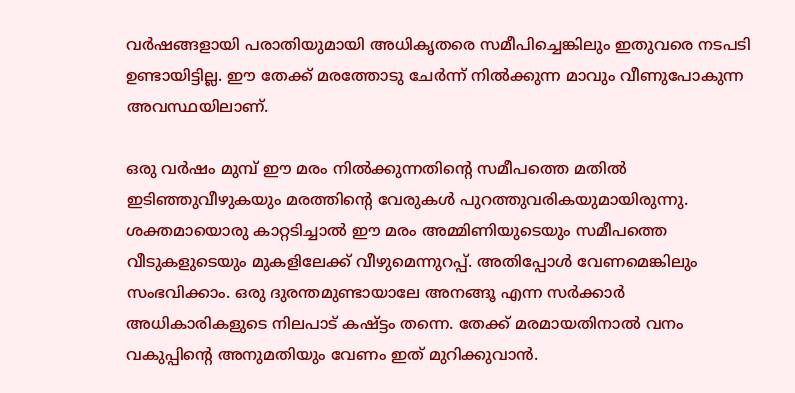വർഷങ്ങളായി പരാതിയുമായി അധികൃതരെ സമീപിച്ചെങ്കിലും ഇതുവരെ നടപടി ഉണ്ടായിട്ടില്ല. ഈ തേക്ക് മരത്തോടു ചേർന്ന് നിൽക്കുന്ന മാവും വീണുപോകുന്ന അവസ്ഥയിലാണ്.

ഒരു വർഷം മുമ്പ് ഈ മരം നിൽക്കുന്നതിന്റെ സമീപത്തെ മതിൽ ഇടിഞ്ഞുവീഴുകയും മരത്തിന്റെ വേരുകൾ പുറത്തുവരികയുമായിരുന്നു. ശക്തമായൊരു കാറ്റടിച്ചാൽ ഈ മരം അമ്മിണിയുടെയും സമീപത്തെ വീടുകളുടെയും മുകളിലേക്ക് വീഴുമെന്നുറപ്പ്. അതിപ്പോൾ വേണമെങ്കിലും സംഭവിക്കാം. ഒരു ദുരന്തമുണ്ടായാലേ അനങ്ങൂ എന്ന സർക്കാർ അധികാരികളുടെ നിലപാട് കഷ്ട്ടം തന്നെ. തേക്ക് മരമായതിനാൽ വനം വകുപ്പിന്റെ അനുമതിയും വേണം ഇത് മുറിക്കുവാൻ.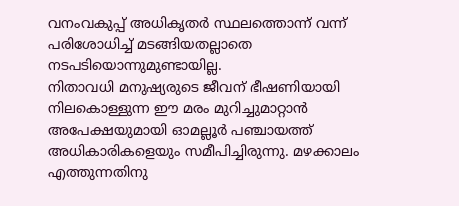വനംവകുപ്പ് അധികൃതർ സ്ഥലത്തൊന്ന് വന്ന് പരിശോധിച്ച് മടങ്ങിയതല്ലാതെ നടപടിയൊന്നുമുണ്ടായില്ല.
നിതാവധി മനുഷ്യരുടെ ജീവന് ഭീഷണിയായി നിലകൊള്ളുന്ന ഈ മരം മുറിച്ചുമാറ്റാൻ അപേക്ഷയുമായി ഓമല്ലൂർ പഞ്ചായത്ത് അധികാരികളെയും സമീപിച്ചിരുന്നു. മഴക്കാലം എത്തുന്നതിനു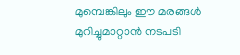മുമ്പെങ്കിലും ഈ മരങ്ങൾ മുറിച്ചുമാറ്റാൻ നടപടി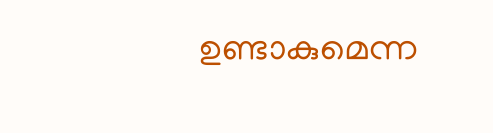ഉണ്ടാകുമെന്ന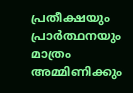പ്രതീക്ഷയും പ്രാർത്ഥനയും മാത്രം അമ്മിണിക്കും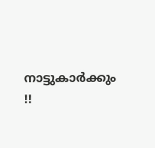നാട്ടുകാർക്കും !!